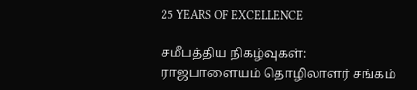25 YEARS OF EXCELLENCE

சமீபத்திய நிகழ்வுகள்:
ராஜபாளையம் தொழிலாளர் சங்கம்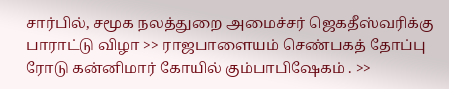சார்பில், சமூக நலத்துறை அமைச்சர் ஜெகதீஸ்வரிக்கு பாராட்டு விழா >> ராஜபாளையம் செண்பகத் தோப்பு ரோடு கன்னிமார் கோயில் கும்பாபிஷேகம் . >>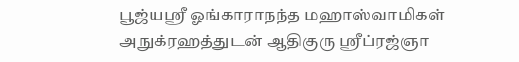பூஜ்யஸ்ரீ ஓங்காராநந்த மஹாஸ்வாமிகள் அநுக்ரஹத்துடன் ஆதிகுரு ஸ்ரீப்ரஜ்ஞா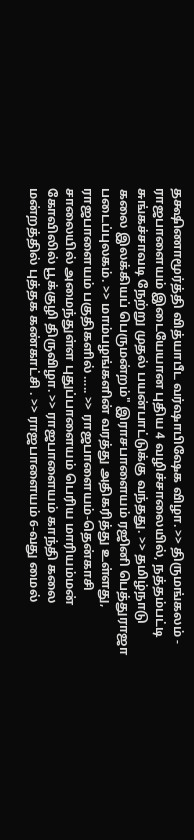தக்ஷிணாமூர்த்தி வித்யாபீட வர்ஷாபிஷேக விழா. >> திருமங்கலம் - ராஜபாளையம் இடையேயான புதிய 4 வழிச்சாலையில், நத்தம்பட்டி சுங்கச்சாவடி நேற்று முதல் பயன்பாட்டுக்கு வந்தது. >> தமிழ்நாடு கலை இலக்கியப் பெருமன்றம்" இராசபாளையம் ரஜினி பெத்துராஜா படைப்புலகம். >> மாம்பழங்களின் வரத்து அதிகரித்து உள்ளது, ராஜபாளையம் பகுதிகளில் ….. >> ராஜபாளையம்-தென்காசி சாலையில் அமைந்துள்ள புதுப்பாளையம் பெரிய மாரியம்மன் கோவிலில் பூக்குழி திருவிழா. >> ராஜபாளையம் காந்தி கலை மன்றத்தில் புத்தக கண்காட்சி . >> ராஜபாளையம் 6-வது மைல்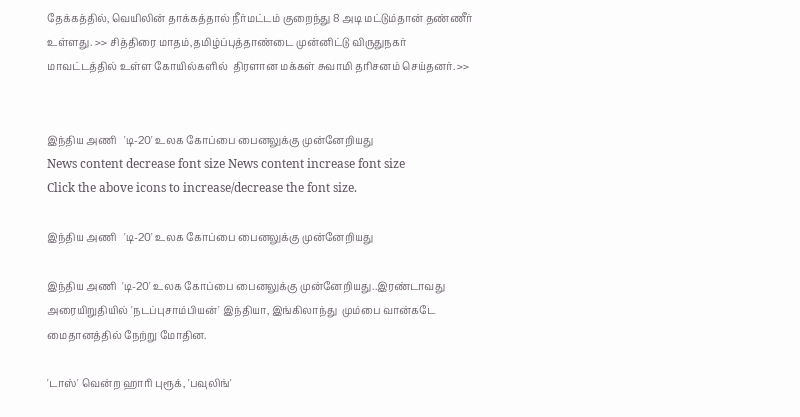தேக்கத்தில், வெயிலின் தாக்கத்தால் நீர்மட்டம் குறைந்து 8 அடி மட்டும்தான் தண்ணீர் உள்ளது. >> சித்திரை மாதம்,தமிழ்ப்புத்தாண்டை முன்னிட்டு விருதுநகர் மாவட்டத்தில் உள்ள கோயில்களில்  திரளான மக்கள் சுவாமி தரிசனம் செய்தனர். >>


இந்திய அணி   'டி-20' உலக கோப்பை பைனலுக்கு முன்னேறியது
News content decrease font size News content increase font size
Click the above icons to increase/decrease the font size.

இந்திய அணி   'டி-20' உலக கோப்பை பைனலுக்கு முன்னேறியது

இந்திய அணி  'டி-20' உலக கோப்பை பைனலுக்கு முன்னேறியது..இரண்டாவது அரையிறுதியில் 'நடப்புசாம்பியன்' இந்தியா, இங்கிலாந்து  மும்பை வான்கடே மைதானத்தில் நேற்று மோதின.

'டாஸ்' வென்ற ஹாரி புரூக், 'பவுலிங்'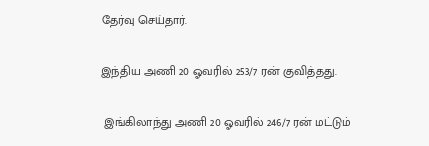தேர்வு செய்தார்.

இந்திய அணி 20 ஓவரில் 253/7 ரன் குவித்தது.

 இங்கிலாந்து அணி 20 ஓவரில் 246/7 ரன் மட்டும்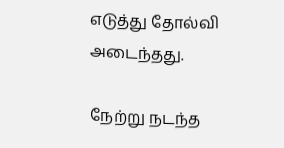எடுத்து தோல்வி அடைந்தது.

நேற்று நடந்த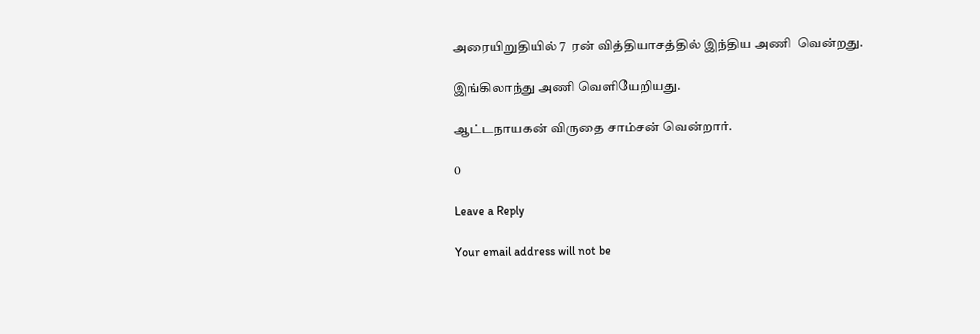அரையிறுதியில் 7  ரன் வித்தியாசத்தில் இந்திய அணி  வென்றது.

இங்கிலாந்து அணி வெளியேறியது.

ஆட்டநாயகன் விருதை சாம்சன் வென்றார்.

0

Leave a Reply

Your email address will not be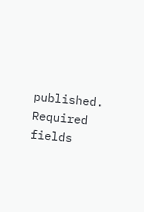published. Required fields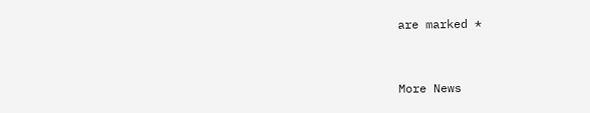are marked *


More News